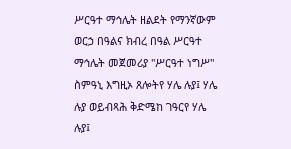ሥርዓተ ማኅሌት ዘልደት የማንኛውም ወርኃ በዓልና ክብረ በዓል ሥርዓተ ማኅሌት መጀመሪያ "ሥርዓተ ነግሥ" ስምዓኒ እግዚኦ ጸሎትየ ሃሌ ሉያ፤ ሃሌ ሉያ ወይብጻሕ ቅድሜከ ገዓርየ ሃሌ ሉያ፤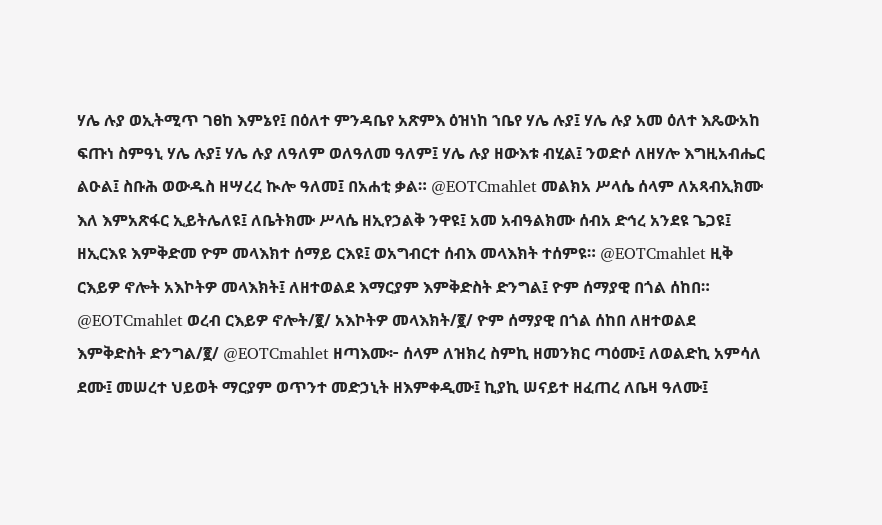ሃሌ ሉያ ወኢትሚጥ ገፀከ እምኔየ፤ በዕለተ ምንዳቤየ አጽምእ ዕዝነከ ኀቤየ ሃሌ ሉያ፤ ሃሌ ሉያ አመ ዕለተ እጼውአከ ፍጡነ ስምዓኒ ሃሌ ሉያ፤ ሃሌ ሉያ ለዓለም ወለዓለመ ዓለም፤ ሃሌ ሉያ ዘውእቱ ብሂል፤ ንወድሶ ለዘሃሎ እግዚአብሔር ልዑል፤ ስቡሕ ወውዱስ ዘሣረረ ኲሎ ዓለመ፤ በአሐቲ ቃል። @EOTCmahlet መልክአ ሥላሴ ሰላም ለአጻብኢክሙ እለ እምአጽፋር ኢይትሌለዩ፤ ለቤትክሙ ሥላሴ ዘኢየኃልቅ ንዋዩ፤ አመ አብዓልክሙ ሰብአ ድኅረ አንደዩ ጌጋዩ፤ ዘኢርእዩ እምቅድመ ዮም መላእክተ ሰማይ ርእዩ፤ ወአግብርተ ሰብእ መላእክት ተሰምዩ። @EOTCmahlet ዚቅ ርእይዎ ኖሎት አእኮትዎ መላእክት፤ ለዘተወልደ እማርያም እምቅድስት ድንግል፤ ዮም ሰማያዊ በጎል ሰከበ። @EOTCmahlet ወረብ ርእይዎ ኖሎት/፪/ አእኮትዎ መላእክት/፪/ ዮም ሰማያዊ በጎል ሰከበ ለዘተወልደ እምቅድስት ድንግል/፪/ @EOTCmahlet ዘጣእሙ፦ ሰላም ለዝክረ ስምኪ ዘመንክር ጣዕሙ፤ ለወልድኪ አምሳለ ደሙ፤ መሠረተ ህይወት ማርያም ወጥንተ መድኃኒት ዘእምቀዲሙ፤ ኪያኪ ሠናይተ ዘፈጠረ ለቤዛ ዓለሙ፤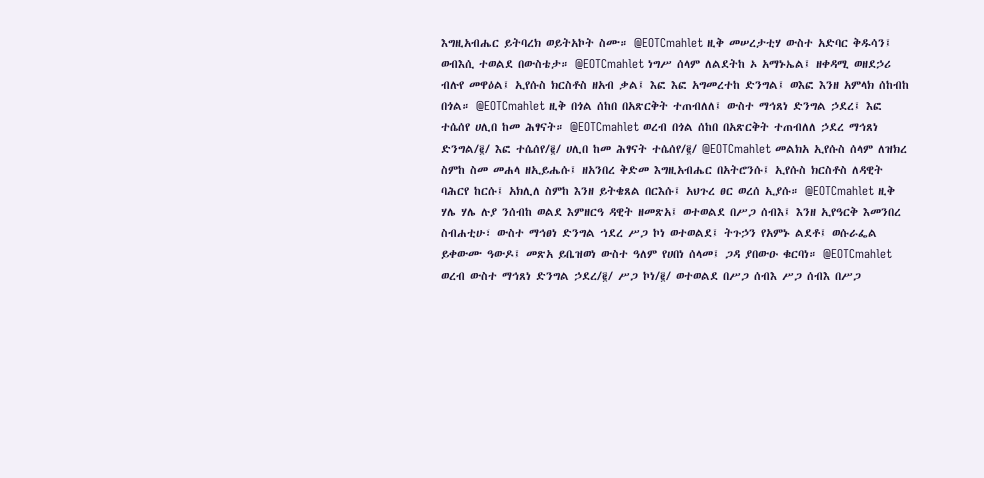እግዚአብሔር ይትባረክ ወይትአኮት ስሙ። @EOTCmahlet ዚቅ መሠረታቲሃ ውስተ አድባር ቅዱሳን፤ ወብእሲ ተወልደ በውስቴታ። @EOTCmahlet ነግሥ ሰላም ለልደትከ ኦ አማኑኤል፤ ዘቀዳሚ ወዘደኃሪ ብሉየ መዋዕል፤ ኢየሱስ ክርስቶስ ዘአብ ቃል፤ እፎ እፎ አግመረተከ ድንግል፤ ወእፎ እንዘ አምላክ ሰከብከ በጎል። @EOTCmahlet ዚቅ በጎል ሰከበ በአጽርቅት ተጠብለለ፤ ውስተ ማኅጸነ ድንግል ኃደረ፤ እፎ ተሴሰየ ሀሊበ ከመ ሕፃናት። @EOTCmahlet ወረብ በጎል ሰከበ በአጽርቅት ተጠብለለ ኃደረ ማኅጸነ ድንግል/፪/ እፎ ተሴሰየ/፪/ ሀሊበ ከመ ሕፃናት ተሴሰየ/፪/ @EOTCmahlet መልክአ ኢየሱስ ሰላም ለዝክረ ስምከ ስመ መሐላ ዘኢይሔሱ፤ ዘአንበረ ቅድመ እግዚአብሔር በአትሮንሱ፤ ኢየሱስ ክርስቶስ ለዳዊት ባሕርየ ከርሱ፤ አክሊለ ስምከ እንዘ ይትቄጸል በርእሱ፤ አህጉረ ፀር ወረሰ ኢያሱ። @EOTCmahlet ዚቅ ሃሌ ሃሌ ሉያ ንሰብከ ወልደ እምዘርዓ ዳዊት ዘመጽአ፤ ወተወልደ በሥጋ ሰብእ፤ እንዘ ኢየዓርቅ እመንበረ ስብሐቲሁ፣ ውስተ ማኅፀነ ድንግል ኀደረ ሥጋ ኮነ ወተወልደ፤ ትጉኃን የአምኑ ልደቶ፤ ወሱራፌል ይቀውሙ ዓውዶ፤ መጽአ ይቤዝወነ ውስተ ዓለም የሀበነ ሰላመ፤ ጋዳ ያበውዑ ቁርባነ። @EOTCmahlet ወረብ ውስተ ማኅጸነ ድንግል ኃደረ/፪/ ሥጋ ኮነ/፪/ ወተወልደ በሥጋ ሰብእ ሥጋ ሰብእ በሥጋ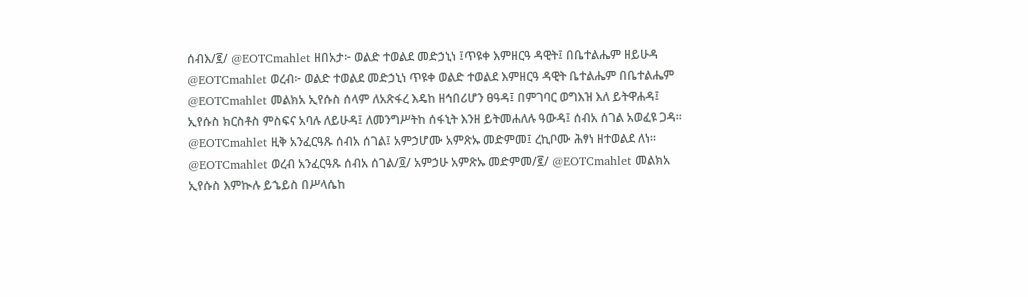ሰብእ/፪/ @EOTCmahlet ዘበአታ፦ ወልድ ተወልደ መድኃኒነ ፤ጥዩቀ እምዘርዓ ዳዊት፤ በቤተልሔም ዘይሁዳ @EOTCmahlet ወረብ፦ ወልድ ተወልደ መድኃኒነ ጥዩቀ ወልድ ተወልደ እምዘርዓ ዳዊት ቤተልሔም በቤተልሔም @EOTCmahlet መልክአ ኢየሱስ ሰላም ለአጽፋረ እዴከ ዘኅበሪሆን ፀዓዳ፤ በምገባር ወግእዝ እለ ይትዋሐዳ፤ ኢየሱስ ክርስቶስ ምስፍና አባሉ ለይሁዳ፤ ለመንግሥትከ ሰፋኒት እንዘ ይትመሐለሉ ዓውዳ፤ ሰብአ ሰገል አወፈዩ ጋዳ። @EOTCmahlet ዚቅ አንፈርዓጹ ሰብአ ሰገል፤ አምኃሆሙ አምጽኡ መድምመ፤ ረኪቦሙ ሕፃነ ዘተወልደ ለነ። @EOTCmahlet ወረብ አንፈርዓጹ ሰብአ ሰገል/፬/ አምኃሁ አምጽኡ መድምመ/፪/ @EOTCmahlet መልክአ ኢየሱስ እምኲሉ ይኄይስ በሥላሴከ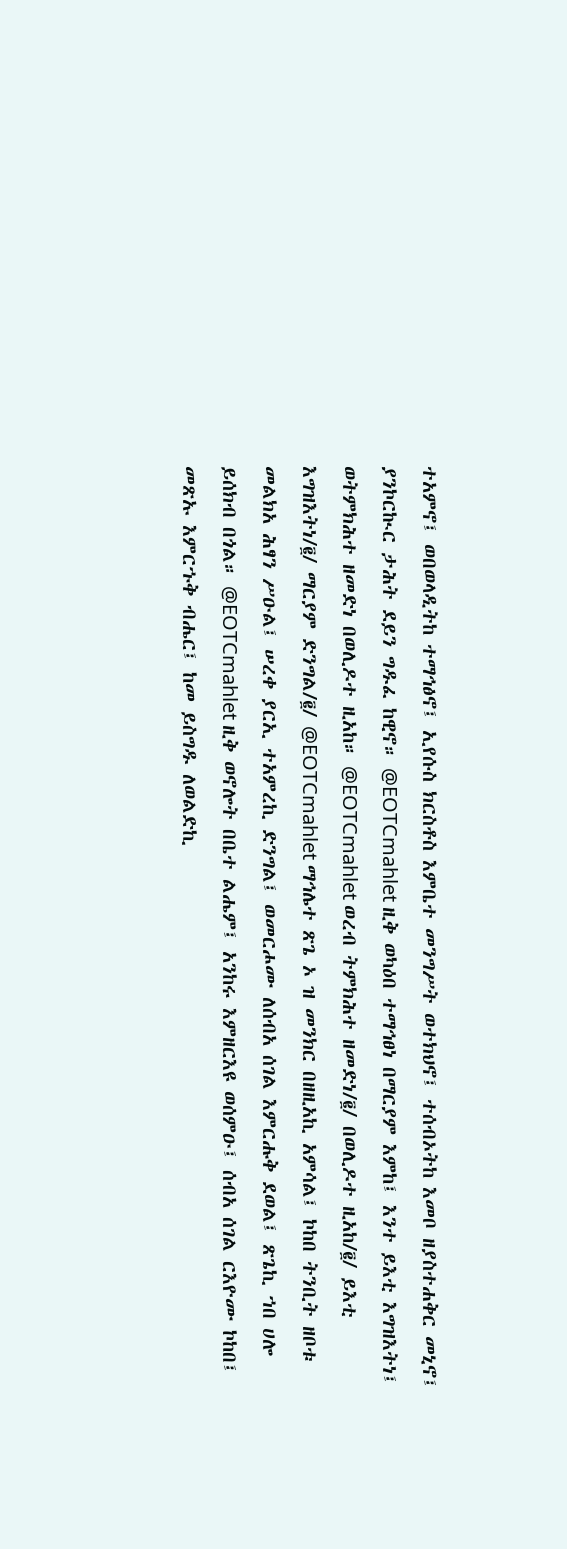ተአምኖ፤ ወበወላዲትከ ተማኅፅኖ፤ ኢየሱስ ክርስቶስ እምቤተ መንግሥት ወተክህኖ፤ ተሰብኦትከ እመቦ ዘያስተሐቅር መኒኖ፤ ያንኮርኲር ታሕት ደይን ግዱፈ ከዊኖ። @EOTCmahlet ዚቅ ወካዕበ ተማኅፀነ በማርያም እምከ፤ እንተ ይእቲ እግዝእትነ፤ ወትምክሕተ ዘመድነ በወሊዶተ ዚአከ። @EOTCmahlet ወረብ ትምክሕተ ዘመድነ/፪/ በወሊዶተ ዚአከ/፪/ ይእቲ እግዝእትነ/፪/ ማርያም ድንግል/፪/ @EOTCmahlet ማኅሌተ ጽጌ ኦ ዝ መንክር በዘዚአኪ አምሳል፤ ኮከበ ትንቢት ዘቦቱ መልክአ ሕፃን ሥዑል፤ ሠረቀ ያርኢ ተአምረኪ ድንግል፤ ወመርሖሙ ለሰብአ ሰገል እምርሑቅ ደወል፤ ጽጌኪ ኀበ ሀሎ ይሰክብ በጎል። @EOTCmahlet ዚቅ ወኖሎት በቤተ ልሔም፤ አንከሩ እምዘርእዩ ወሰምዑ፤ ሰብአ ሰገል ርእዮሙ ኮከበ፤ መጽኡ እምርኁቅ ብሔር፤ ከመ ይስግዱ ለወልድኪ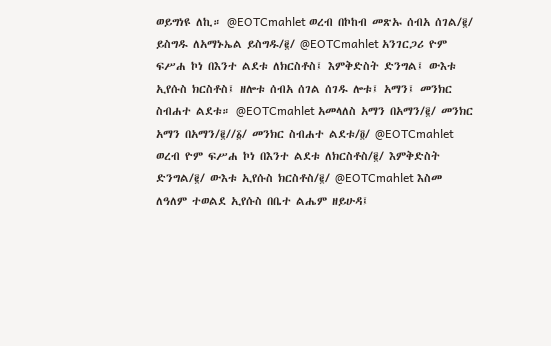ወይግነዩ ለኪ። @EOTCmahlet ወረብ በኮከብ መጽኡ ሰብአ ሰገል/፪/ ይስግዱ ለአማኑኤል ይስግዱ/፪/ @EOTCmahlet አንገርጋሪ ዮም ፍሥሐ ኮነ በእንተ ልደቱ ለክርስቶስ፤ እምቅድስት ድንግል፤ ውእቱ ኢየሱስ ክርስቶስ፤ ዘሎቱ ሰብአ ሰገል ሰገዱ ሎቱ፤ አማን፤ መንክር ስብሐተ ልደቱ። @EOTCmahlet አመላለስ አማን በአማን/፪/ መንክር አማን በአማን/፪//፩/ መንክር ስብሐተ ልደቱ/፬/ @EOTCmahlet ወረብ ዮም ፍሥሐ ኮነ በእንተ ልደቱ ለክርስቶስ/፪/ እምቅድስት ድንግል/፪/ ውእቱ ኢየሱስ ክርስቶስ/፪/ @EOTCmahlet እስመ ለዓለም ተወልደ ኢየሱስ በቤተ ልሔም ዘይሁዳ፤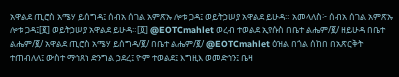አዋልደ ጢሮስ አሜሃ ይሰግዳ፤ ሰብአ ሰገል አምጽኡ ሎቱ ጋዳ፤ ወይትኃሠያ አዋልደ ይሁዳ። አመላለስ፦ ሰብአ ሰገል አምጽኡ ሎቱ ጋዳ፤[፪] ወይትኃሠያ አዋልደ ይሁዳ።[፬] @EOTCmahlet ወረብ ተወልደ ኢየሱስ በቤተ ልሔም/፪/ ዘይሁዳ በቤተ ልሔም/፪/ አዋልደ ጢሮስ አሜሃ ይሰግዳ/፪/ በቤተ ልሔም/፪/ @EOTCmahlet ዕዝል በጎል ሰከበ በአጽርቅት ተጠብለለ፤ ውስተ ማኅጸነ ድንግል ኃደረ፤ ዮም ተወልደ፤ እግዚእ ወመድኅን፤ ቤዛ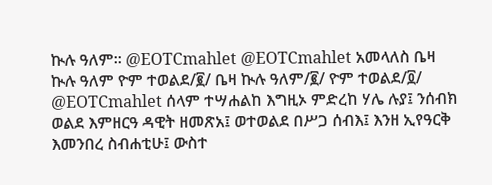ኲሉ ዓለም። @EOTCmahlet @EOTCmahlet አመላለስ ቤዛ ኲሉ ዓለም ዮም ተወልደ/፪/ ቤዛ ኲሉ ዓለም/፪/ ዮም ተወልደ/፬/ @EOTCmahlet ሰላም ተሣሐልከ እግዚኦ ምድረከ ሃሌ ሉያ፤ ንሰብክ ወልደ እምዘርዓ ዳዊት ዘመጽአ፤ ወተወልደ በሥጋ ሰብእ፤ እንዘ ኢየዓርቅ እመንበረ ስብሐቲሁ፤ ውስተ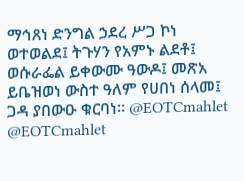ማኅጸነ ድንግል ኃደረ ሥጋ ኮነ ወተወልደ፤ ትጉሃን የአምኑ ልደቶ፤ ወሱራፌል ይቀውሙ ዓውዶ፤ መጽአ ይቤዝወነ ውስተ ዓለም የሀበነ ሰላመ፤ ጋዳ ያበውዑ ቁርባነ። @EOTCmahlet @EOTCmahlet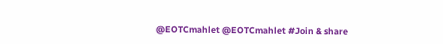@EOTCmahlet @EOTCmahlet #Join & share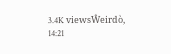3.4K viewsŴeirdò, 14:21